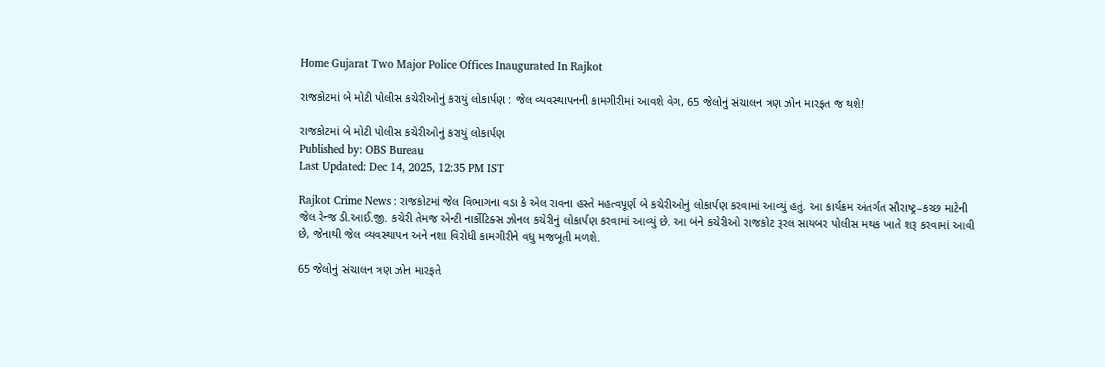Home Gujarat Two Major Police Offices Inaugurated In Rajkot

રાજકોટમાં બે મોટી પોલીસ કચેરીઓનું કરાયું લોકાર્પણ : જેલ વ્યવસ્થાપનની કામગીરીમાં આવશે વેગ, 65 જેલોનું સંચાલન ત્રણ ઝોન મારફત જ થશે!

રાજકોટમાં બે મોટી પોલીસ કચેરીઓનું કરાયું લોકાર્પણ
Published by: OBS Bureau
Last Updated: Dec 14, 2025, 12:35 PM IST

Rajkot Crime News : રાજકોટમાં જેલ વિભાગના વડા કે એલ રાવના હસ્તે મહત્વપૂર્ણ બે કચેરીઓનું લોકાર્પણ કરવામાં આવ્યું હતું. આ કાર્યક્રમ અંતર્ગત સૌરાષ્ટ્ર–કચ્છ માટેની જેલ રેન્જ ડી.આઈ.જી. કચેરી તેમજ એન્ટી નાર્કોટિક્સ ઝોનલ કચેરીનું લોકાર્પણ કરવામાં આવ્યું છે. આ બંને કચેરીઓ રાજકોટ રૂરલ સાયબર પોલીસ મથક ખાતે શરૂ કરવામાં આવી છે, જેનાથી જેલ વ્યવસ્થાપન અને નશા વિરોધી કામગીરીને વધુ મજબૂતી મળશે.

65 જેલોનું સંચાલન ત્રણ ઝોન મારફતે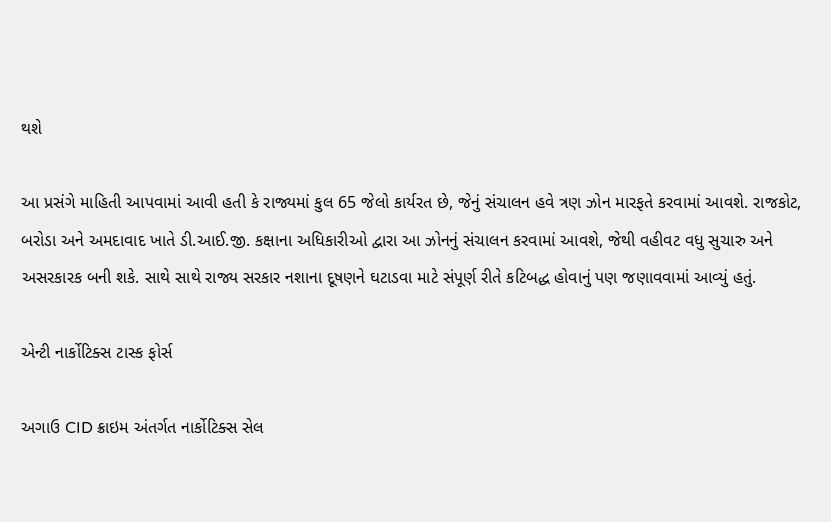થશે

આ પ્રસંગે માહિતી આપવામાં આવી હતી કે રાજ્યમાં કુલ 65 જેલો કાર્યરત છે, જેનું સંચાલન હવે ત્રણ ઝોન મારફતે કરવામાં આવશે. રાજકોટ, બરોડા અને અમદાવાદ ખાતે ડી.આઈ.જી. કક્ષાના અધિકારીઓ દ્વારા આ ઝોનનું સંચાલન કરવામાં આવશે, જેથી વહીવટ વધુ સુચારુ અને અસરકારક બની શકે. સાથે સાથે રાજ્ય સરકાર નશાના દૂષણને ઘટાડવા માટે સંપૂર્ણ રીતે કટિબદ્ધ હોવાનું પણ જણાવવામાં આવ્યું હતું.

એન્ટી નાર્કોટિક્સ ટાસ્ક ફોર્સ

અગાઉ CID ક્રાઇમ અંતર્ગત નાર્કોટિક્સ સેલ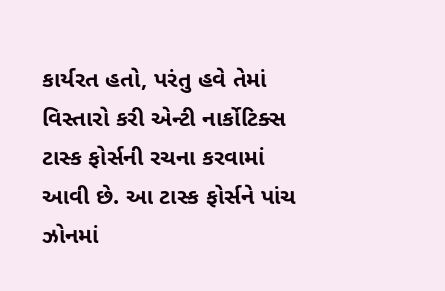કાર્યરત હતો, પરંતુ હવે તેમાં વિસ્તારો કરી એન્ટી નાર્કોટિક્સ ટાસ્ક ફોર્સની રચના કરવામાં આવી છે. આ ટાસ્ક ફોર્સને પાંચ ઝોનમાં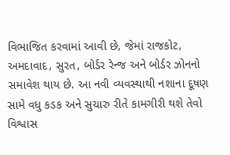વિભાજિત કરવામાં આવી છે, જેમાં રાજકોટ, અમદાવાદ, સુરત, બોર્ડર રેન્જ અને બોર્ડર ઝોનનો સમાવેશ થાય છે. આ નવી વ્યવસ્થાથી નશાના દૂષણ સામે વધુ કડક અને સુચારુ રીતે કામગીરી થશે તેવો વિશ્વાસ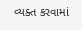વ્યક્ત કરવામાં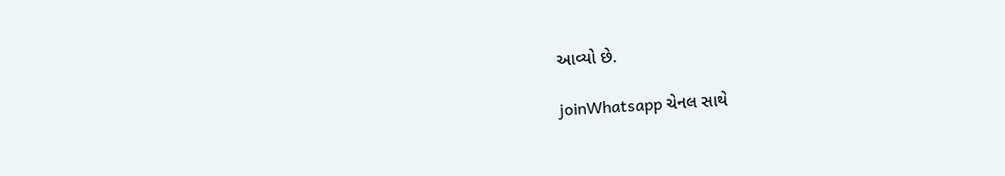આવ્યો છે.

joinWhatsapp ચેનલ સાથે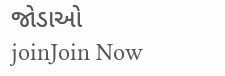જોડાઓ
joinJoin Now